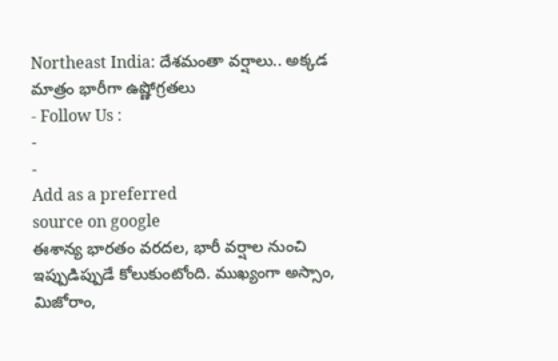Northeast India: దేశమంతా వర్షాలు.. అక్కడ మాత్రం భారీగా ఉష్ణోగ్రతలు
- Follow Us :
-
-
Add as a preferred
source on google
ఈశాన్య భారతం వరదల, భారీ వర్షాల నుంచి ఇప్పుడిప్పుడే కోలుకుంటోంది. ముఖ్యంగా అస్సాం, మిజోరాం,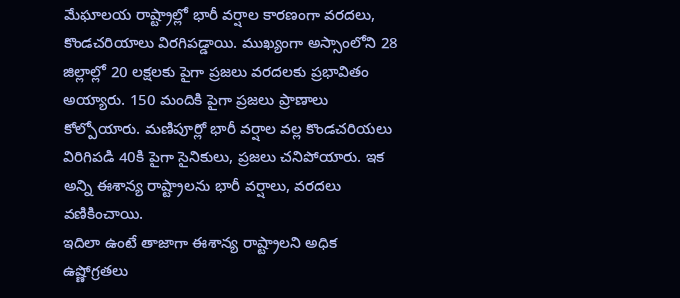మేఘాలయ రాష్ట్రాల్లో భారీ వర్షాల కారణంగా వరదలు, కొండచరియాలు విరగిపడ్డాయి. ముఖ్యంగా అస్సాంలోని 28 జిల్లాల్లో 20 లక్షలకు పైగా ప్రజలు వరదలకు ప్రభావితం అయ్యారు. 150 మందికి పైగా ప్రజలు ప్రాణాలు కోల్పోయారు. మణిపూర్లో భారీ వర్షాల వల్ల కొండచరియలు విరిగిపడి 40కి పైగా సైనికులు, ప్రజలు చనిపోయారు. ఇక అన్ని ఈశాన్య రాష్ట్రాలను భారీ వర్షాలు, వరదలు వణికించాయి.
ఇదిలా ఉంటే తాజాగా ఈశాన్య రాష్ట్రాలని అధిక ఉష్ణోగ్రతలు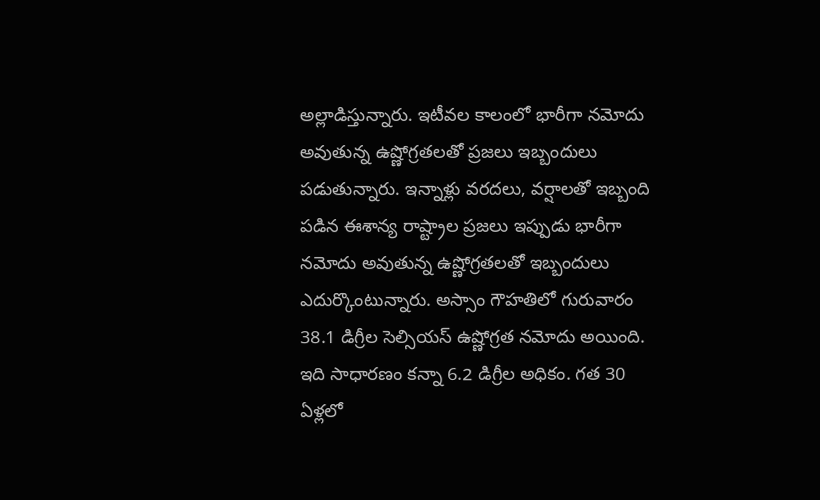అల్లాడిస్తున్నారు. ఇటీవల కాలంలో భారీగా నమోదు అవుతున్న ఉష్ణోగ్రతలతో ప్రజలు ఇబ్బందులు పడుతున్నారు. ఇన్నాళ్లు వరదలు, వర్షాలతో ఇబ్బంది పడిన ఈశాన్య రాష్ట్రాల ప్రజలు ఇప్పుడు భారీగా నమోదు అవుతున్న ఉష్ణోగ్రతలతో ఇబ్బందులు ఎదుర్కొంటున్నారు. అస్సాం గౌహతిలో గురువారం 38.1 డిగ్రీల సెల్సియస్ ఉష్ణోగ్రత నమోదు అయింది. ఇది సాధారణం కన్నా 6.2 డిగ్రీల అధికం. గత 30 ఏళ్లలో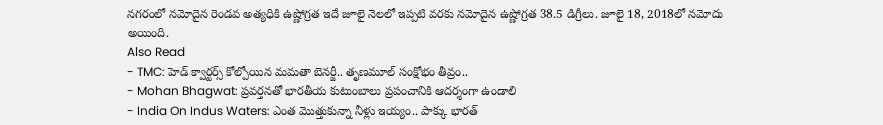నగరంలో నమోదైన రెండవ అత్యధికి ఉష్ణోగ్రత ఇదే జూలై నెలలో ఇప్పటి వరకు నమోదైన ఉష్ణోగ్రత 38.5 డిగ్రీలు. జూలై 18, 2018లో నమోదు అయింది.
Also Read
- TMC: హెడ్ క్వార్టర్స్ కోల్పోయిన మమతా బెనర్జీ.. తృణమూల్ సంక్షోభం తీవ్రం..
- Mohan Bhagwat: ప్రవర్తనతో భారతీయ కుటుంబాలు ప్రపంచానికి ఆదర్శంగా ఉండాలి
- India On Indus Waters: ఎంత మొత్తుకున్నా నీళ్లు ఇయ్యం.. పాక్కు భారత్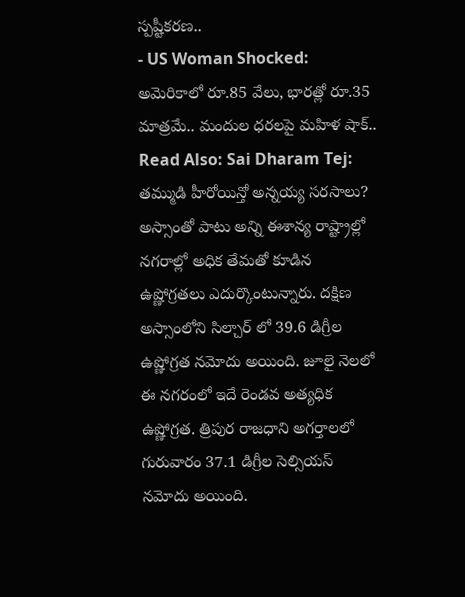స్పష్టీకరణ..
- US Woman Shocked: అమెరికాలో రూ.85 వేలు, భారత్లో రూ.35 మాత్రమే.. మందుల ధరలపై మహిళ షాక్..
Read Also: Sai Dharam Tej: తమ్ముడి హీరోయిన్తో అన్నయ్య సరసాలు?
అస్సాంతో పాటు అన్ని ఈశాన్య రాష్ట్రాల్లో నగరాల్లో అధిక తేమతో కూడిన ఉష్ణోగ్రతలు ఎదుర్కొంటున్నారు. దక్షిణ అస్సాంలోని సిల్చార్ లో 39.6 డిగ్రీల ఉష్ణోగ్రత నమోదు అయింది. జూలై నెలలో ఈ నగరంలో ఇదే రెండవ అత్యధిక ఉష్ణోగ్రత. త్రిపుర రాజధాని అగర్తాలలో గురువారం 37.1 డిగ్రీల సెల్సియస్ నమోదు అయింది.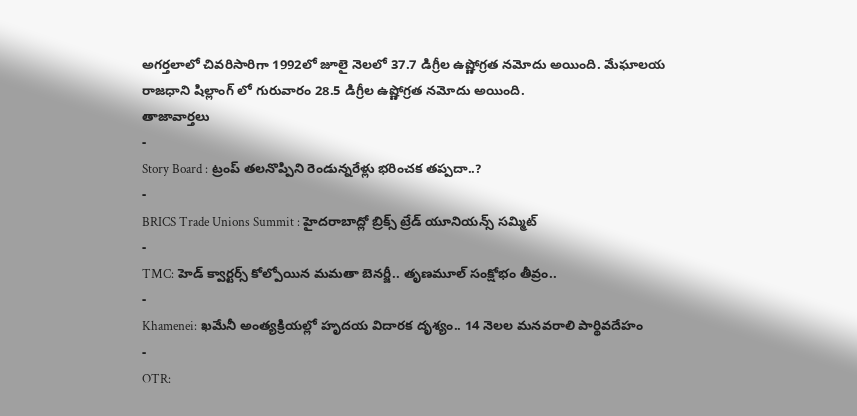అగర్తలాలో చివరిసారిగా 1992లో జూలై నెలలో 37.7 డిగ్రీల ఉష్ణోగ్రత నమోదు అయింది. మేఘాలయ రాజధాని షిల్లాంగ్ లో గురువారం 28.5 డిగ్రీల ఉష్ణోగ్రత నమోదు అయింది.
తాజావార్తలు
-
Story Board : ట్రంప్ తలనొప్పిని రెండున్నరేళ్లు భరించక తప్పదా..?
-
BRICS Trade Unions Summit : హైదరాబాద్లో బ్రిక్స్ ట్రేడ్ యూనియన్స్ సమ్మిట్
-
TMC: హెడ్ క్వార్టర్స్ కోల్పోయిన మమతా బెనర్జీ.. తృణమూల్ సంక్షోభం తీవ్రం..
-
Khamenei: ఖమేనీ అంత్యక్రియల్లో హృదయ విదారక దృశ్యం.. 14 నెలల మనవరాలి పార్థివదేహం
-
OTR: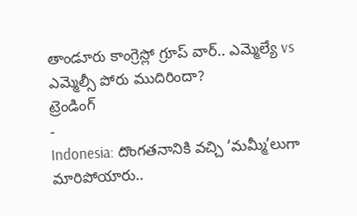తాండూరు కాంగ్రెస్లో గ్రూప్ వార్.. ఎమ్మెల్యే vs ఎమ్మెల్సీ పోరు ముదిరిందా?
ట్రెండింగ్
-
Indonesia: దొంగతనానికి వచ్చి ‘మమ్మీ’లుగా మారిపోయారు..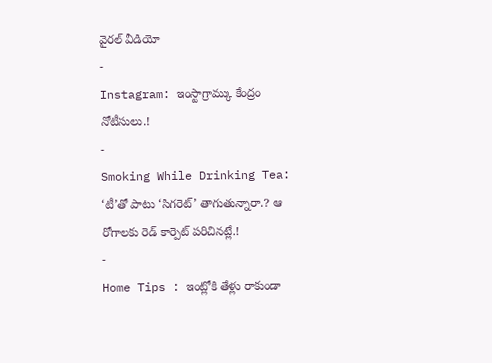వైరల్ వీడియో
-
Instagram: ఇంస్టాగ్రామ్కు కేంద్రం నోటీసులు.!
-
Smoking While Drinking Tea: ‘టీ’తో పాటు ‘సిగరెట్’ తాగుతున్నారా.? ఆ రోగాలకు రెడ్ కార్పెట్ పరిచినట్లే.!
-
Home Tips : ఇంట్లోకి తేళ్లు రాకుండా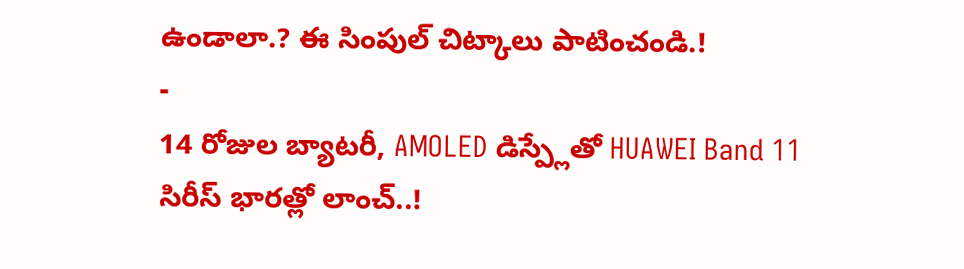ఉండాలా.? ఈ సింపుల్ చిట్కాలు పాటించండి.!
-
14 రోజుల బ్యాటరీ, AMOLED డిస్ప్లేతో HUAWEI Band 11 సిరీస్ భారత్లో లాంచ్..!